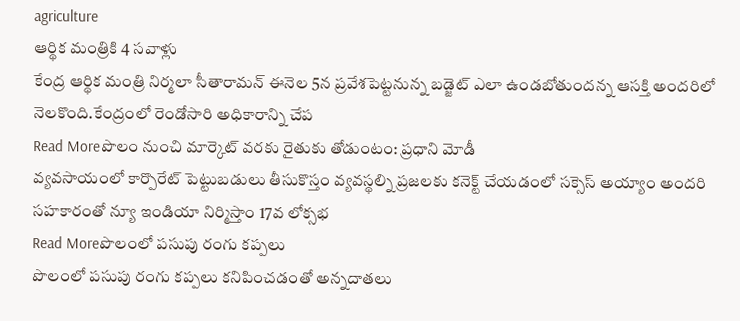agriculture
ఆర్థిక మంత్రికి 4 సవాళ్లు
కేంద్ర ఆర్థిక మంత్రి నిర్మలా సీతారామన్ ఈనెల 5న ప్రవేశపెట్టనున్న బడ్జెట్ ఎలా ఉండబోతుందన్న ఆసక్తి అందరిలో నెలకొంది.కేంద్రంలో రెండోసారి అధికారాన్ని చేప
Read Moreపొలం నుంచి మార్కెట్ వరకు రైతుకు తోడుంటం: ప్రధాని మోడీ
వ్యవసాయంలో కార్పొరేట్ పెట్టుబడులు తీసుకొస్తం వ్యవస్థల్ని ప్రజలకు కనెక్ట్ చేయడంలో సక్సెస్ అయ్యాం అందరి సహకారంతో న్యూ ఇండియా నిర్మిస్తాం 17వ లోక్సభ
Read Moreపొలంలో పసుపు రంగు కప్పలు
పొలంలో పసుపు రంగు కప్పలు కనిపించడంతో అన్నదాతలు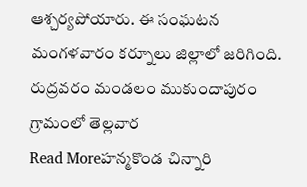ఆశ్చర్యపోయారు. ఈ సంఘటన మంగళవారం కర్నూలు జిల్లాలో జరిగింది. రుద్రవరం మండలం ముకుందాపురం గ్రామంలో తెల్లవార
Read Moreహన్మకొండ చిన్నారి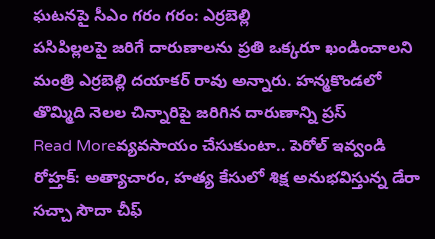ఘటనపై సీఎం గరం గరం: ఎర్రబెల్లి
పసిపిల్లలపై జరిగే దారుణాలను ప్రతి ఒక్కరూ ఖండించాలని మంత్రి ఎర్రబెల్లి దయాకర్ రావు అన్నారు. హన్మకొండలో తొమ్మిది నెలల చిన్నారిపై జరిగిన దారుణాన్ని ప్రస్
Read Moreవ్యవసాయం చేసుకుంటా.. పెరోల్ ఇవ్వండి
రోహ్తక్: అత్యాచారం, హత్య కేసులో శిక్ష అనుభవిస్తున్న డేరా సచ్చా సౌదా చీఫ్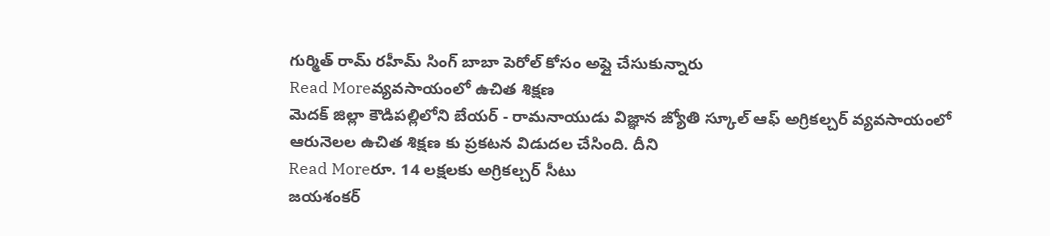గుర్మిత్ రామ్ రహీమ్ సింగ్ బాబా పెరోల్ కోసం అప్లై చేసుకున్నారు
Read Moreవ్యవసాయంలో ఉచిత శిక్షణ
మెదక్ జిల్లా కౌడిపల్లిలోని బేయర్ - రామనాయుడు విజ్ఞాన జ్యోతి స్కూల్ ఆఫ్ అగ్రికల్చర్ వ్యవసాయంలో ఆరునెలల ఉచిత శిక్షణ కు ప్రకటన విడుదల చేసింది. దీని
Read Moreరూ. 14 లక్షలకు అగ్రికల్చర్ సీటు
జయశంకర్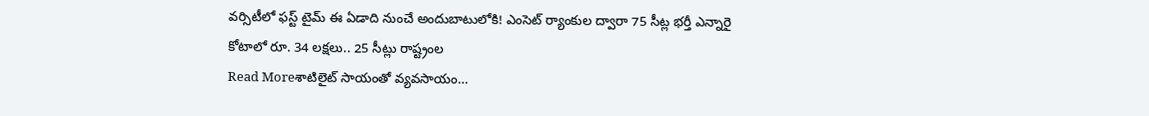వర్సిటీలో ఫస్ట్ టైమ్ ఈ ఏడాది నుంచే అందుబాటులోకి! ఎంసెట్ ర్యాంకుల ద్వారా 75 సీట్ల భర్తీ ఎన్నారై కోటాలో రూ. 34 లక్షలు.. 25 సీట్లు రాష్ట్రంల
Read Moreశాటిలైట్ సాయంతో వ్యవసాయం…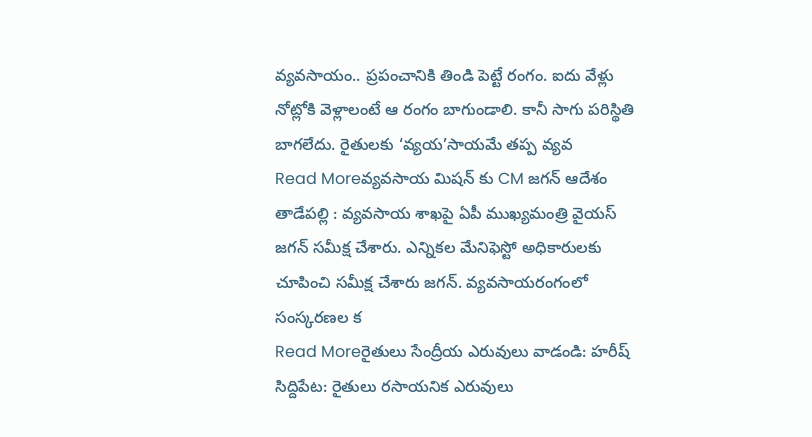వ్యవసాయం.. ప్రపంచానికి తిండి పెట్టే రంగం. ఐదు వేళ్లు నోట్లోకి వెళ్లాలంటే ఆ రంగం బాగుండాలి. కానీ సాగు పరిస్థితి బాగలేదు. రైతులకు ‘వ్యయ’సాయమే తప్ప వ్యవ
Read Moreవ్యవసాయ మిషన్ కు CM జగన్ ఆదేశం
తాడేపల్లి : వ్యవసాయ శాఖపై ఏపీ ముఖ్యమంత్రి వైయస్ జగన్ సమీక్ష చేశారు. ఎన్నికల మేనిఫెస్టో అధికారులకు చూపించి సమీక్ష చేశారు జగన్. వ్యవసాయరంగంలో సంస్కరణల క
Read Moreరైతులు సేంద్రీయ ఎరువులు వాడండి: హరీష్
సిద్దిపేట: రైతులు రసాయనిక ఎరువులు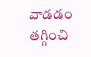వాడడం తగ్గించి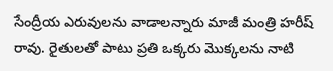సేంద్రీయ ఎరువులను వాడాలన్నారు మాజీ మంత్రి హరీష్ రావు. రైతులతో పాటు ప్రతి ఒక్కరు మొక్కలను నాటి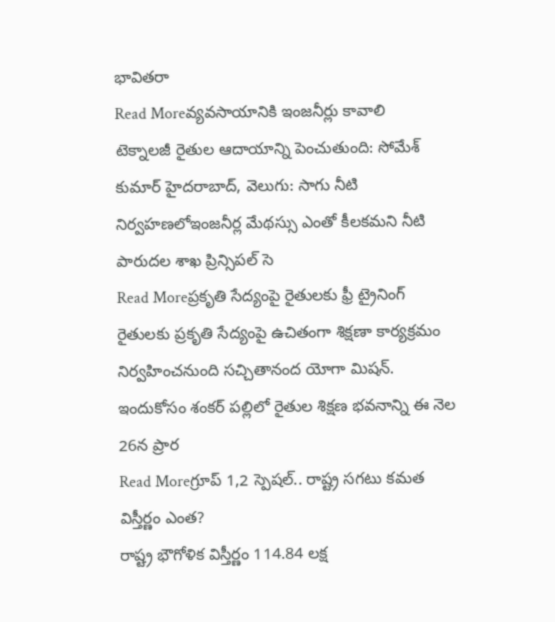భావితరా
Read Moreవ్యవసాయానికి ఇంజనీర్లు కావాలి
టెక్నాలజీ రైతుల ఆదాయాన్ని పెంచుతుంది: సోమేశ్ కుమార్ హైదరాబాద్, వెలుగు: సాగు నీటి నిర్వహణలోఇంజనీర్ల మేథస్సు ఎంతో కీలకమని నీటి పారుదల శాఖ ప్రిన్సిపల్ సె
Read Moreప్రకృతి సేద్యంపై రైతులకు ఫ్రీ ట్రైనింగ్
రైతులకు ప్రకృతి సేద్యంపై ఉచితంగా శిక్షణా కార్యక్రమం నిర్వహించనుంది సచ్చితానంద యోగా మిషన్. ఇందుకోసం శంకర్ పల్లిలో రైతుల శిక్షణ భవనాన్ని ఈ నెల 26న ప్రార
Read Moreగ్రూప్ 1,2 స్పెషల్.. రాష్ట్ర సగటు కమత విస్తీర్ణం ఎంత?
రాష్ట్ర భౌగోళిక విస్తీర్ణం 114.84 లక్ష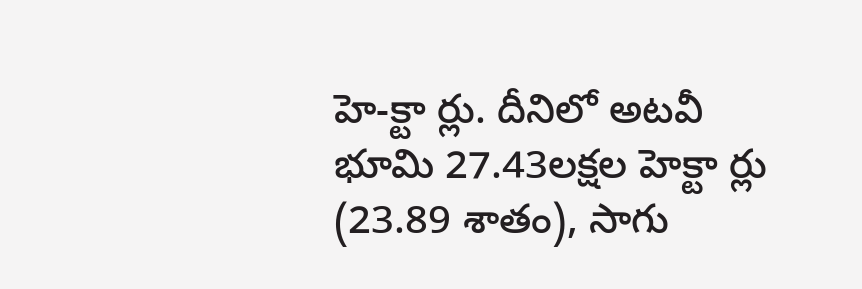హె-క్టా ర్లు. దీనిలో అటవీ భూమి 27.43లక్షల హెక్టా ర్లు (23.89 శాతం), సాగు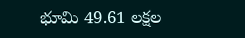భూమి 49.61 లక్షల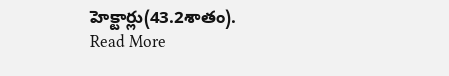హెక్టార్లు(43.2శాతం).
Read More